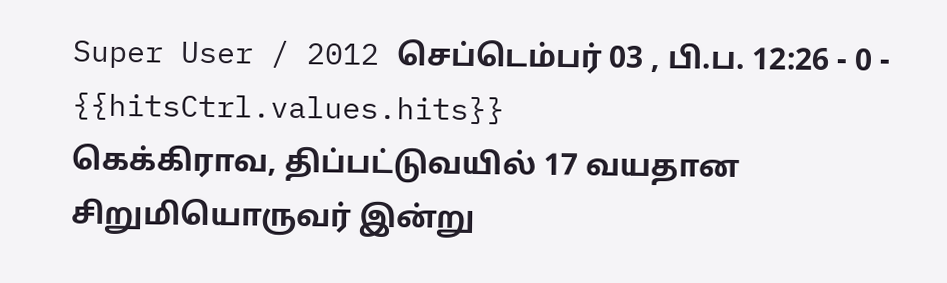Super User / 2012 செப்டெம்பர் 03 , பி.ப. 12:26 - 0 - {{hitsCtrl.values.hits}}
கெக்கிராவ, திப்பட்டுவயில் 17 வயதான சிறுமியொருவர் இன்று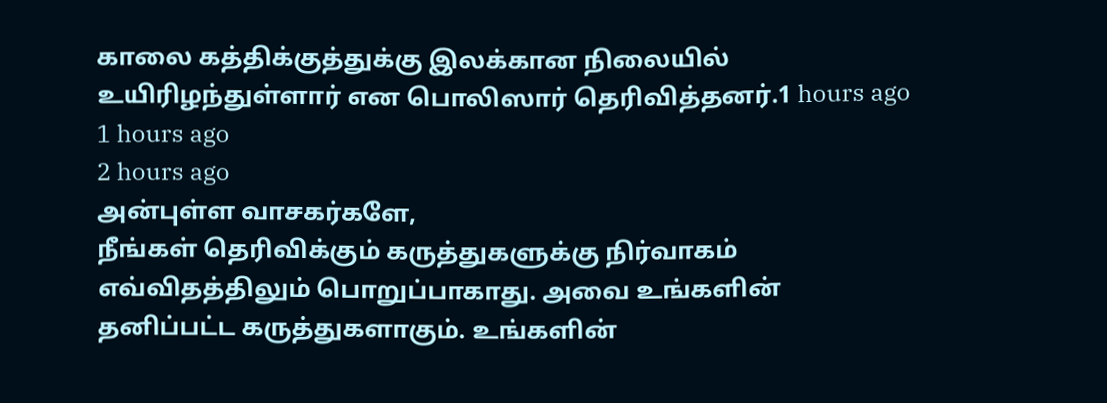காலை கத்திக்குத்துக்கு இலக்கான நிலையில் உயிரிழந்துள்ளார் என பொலிஸார் தெரிவித்தனர்.1 hours ago
1 hours ago
2 hours ago
அன்புள்ள வாசகர்களே,
நீங்கள் தெரிவிக்கும் கருத்துகளுக்கு நிர்வாகம் எவ்விதத்திலும் பொறுப்பாகாது. அவை உங்களின் தனிப்பட்ட கருத்துகளாகும். உங்களின்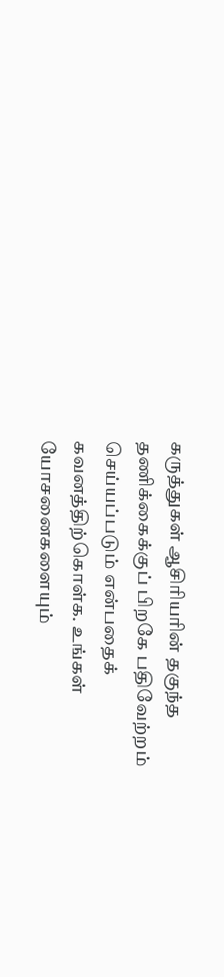கருத்துகள் ஆசிரியரின் தகுந்த தணிக்கைக்குப் பிறகே பதிவேற்றம் செய்யப்படும் என்பதைக் கவனத்திற்கொள்க. உங்கள் யோசனைகளையும்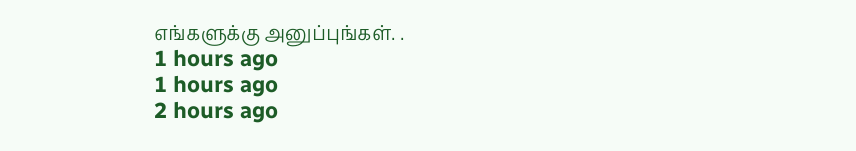எங்களுக்கு அனுப்புங்கள். .
1 hours ago
1 hours ago
2 hours ago